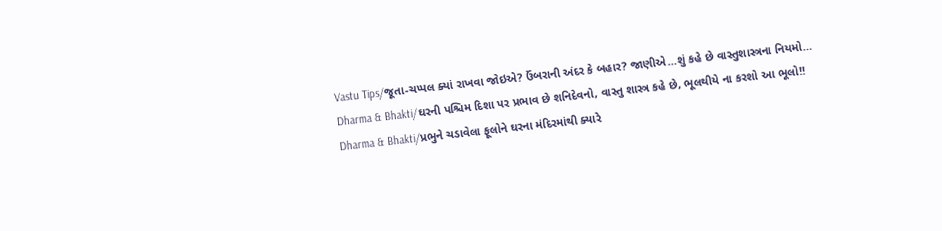Vastu Tips/જૂતા-ચપ્પલ ક્યાં રાખવા જોઇએ? ઉંબરાની અંદર કે બહાર? જાણીએ…શું કહે છે વાસ્તુશાસ્ત્રના નિયમો…
Dharma & Bhakti/ઘરની પશ્ચિમ દિશા પર પ્રભાવ છે શનિદેવનો, વાસ્તુ શાસ્ત્ર કહે છે, ભૂલથીયે ના કરશો આ ભૂલો!!
Dharma & Bhakti/પ્રભુને ચડાવેલા ફૂલોને ઘરના મંદિરમાંથી ક્યારે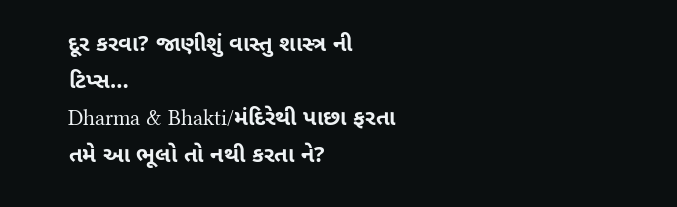દૂર કરવા? જાણીશું વાસ્તુ શાસ્ત્ર ની ટિપ્સ…
Dharma & Bhakti/મંદિરેથી પાછા ફરતા તમે આ ભૂલો તો નથી કરતા ને?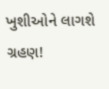ખુશીઓને લાગશે ગ્રહણ!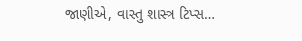જાણીએ, વાસ્તુ શાસ્ત્ર ટિપ્સ…